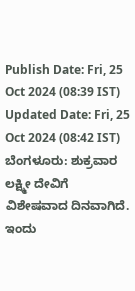Publish Date: Fri, 25 Oct 2024 (08:39 IST)
Updated Date: Fri, 25 Oct 2024 (08:42 IST)
ಬೆಂಗಳೂರು: ಶುಕ್ರವಾರ ಲಕ್ಷ್ಮೀ ದೇವಿಗೆ ವಿಶೇಷವಾದ ದಿನವಾಗಿದೆ. ಇಂದು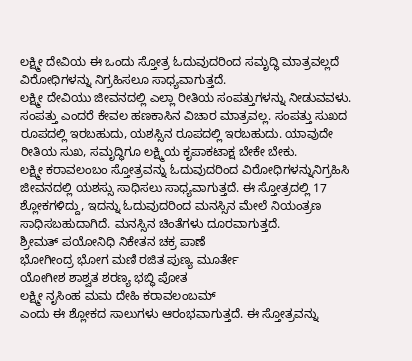ಲಕ್ಷ್ಮೀ ದೇವಿಯ ಈ ಒಂದು ಸ್ತೋತ್ರ ಓದುವುದರಿಂದ ಸಮೃದ್ಧಿ ಮಾತ್ರವಲ್ಲದೆ ವಿರೋಧಿಗಳನ್ನು ನಿಗ್ರಹಿಸಲೂ ಸಾಧ್ಯವಾಗುತ್ತದೆ.
ಲಕ್ಷ್ಮೀ ದೇವಿಯು ಜೀವನದಲ್ಲಿ ಎಲ್ಲಾ ರೀತಿಯ ಸಂಪತ್ತುಗಳನ್ನು ನೀಡುವವಳು. ಸಂಪತ್ತು ಎಂದರೆ ಕೇವಲ ಹಣಕಾಸಿನ ವಿಚಾರ ಮಾತ್ರವಲ್ಲ. ಸಂಪತ್ತು ಸುಖದ ರೂಪದಲ್ಲಿ ಇರಬಹುದು, ಯಶಸ್ಸಿನ ರೂಪದಲ್ಲಿ ಇರಬಹುದು. ಯಾವುದೇ ರೀತಿಯ ಸುಖ, ಸಮೃದ್ಧಿಗೂ ಲಕ್ಷ್ಮಿಯ ಕೃಪಾಕಟಾಕ್ಷ ಬೇಕೇ ಬೇಕು.
ಲಕ್ಷ್ಮೀ ಕರಾವಲಂಬಂ ಸ್ತೋತ್ರವನ್ನು ಓದುವುದರಿಂದ ವಿರೋಧಿಗಳನ್ನುನಿಗ್ರಹಿಸಿ ಜೀವನದಲ್ಲಿ ಯಶಸ್ಸು ಸಾಧಿಸಲು ಸಾಧ್ಯವಾಗುತ್ತದೆ. ಈ ಸ್ತೋತ್ರದಲ್ಲಿ 17 ಶ್ಲೋಕಗಳಿದ್ದು, ಇದನ್ನು ಓದುವುದರಿಂದ ಮನಸ್ಸಿನ ಮೇಲೆ ನಿಯಂತ್ರಣ ಸಾಧಿಸಬಹುದಾಗಿದೆ. ಮನಸ್ಸಿನ ಚಿಂತೆಗಳು ದೂರವಾಗುತ್ತದೆ.
ಶ್ರೀಮತ್ ಪಯೋನಿಧಿ ನಿಕೇತನ ಚಕ್ರ ಪಾಣೆ
ಭೋಗೀಂದ್ರ ಭೋಗ ಮಣಿ ರಜಿತ ಪುಣ್ಯ ಮೂರ್ತೇ
ಯೋಗೀಶ ಶಾಶ್ವತ ಶರಣ್ಯ ಭಬ್ಧಿ ಪೋತ
ಲಕ್ಷ್ಮೀ ನೃಸಿಂಹ ಮಮ ದೇಹಿ ಕರಾವಲಂಬಮ್
ಎಂದು ಈ ಶ್ಲೋಕದ ಸಾಲುಗಳು ಆರಂಭವಾಗುತ್ತದೆ. ಈ ಸ್ತೋತ್ರವನ್ನು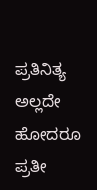ಪ್ರತಿನಿತ್ಯ ಅಲ್ಲದೇ ಹೋದರೂ ಪ್ರತೀ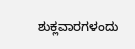ಶುಕ್ಲವಾರಗಳಂದು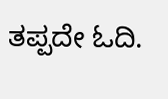ತಪ್ಪದೇ ಓದಿ.